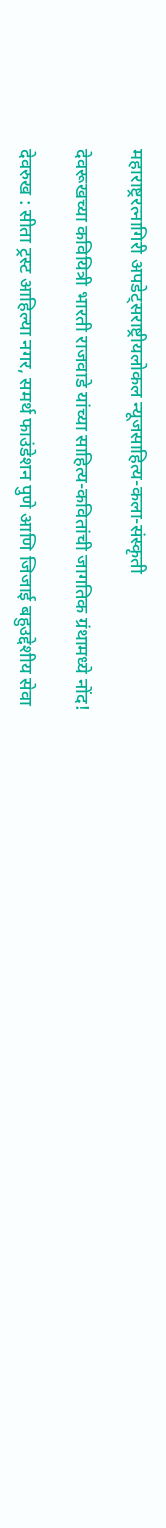महाराष्ट्ररत्नागिरी अपडेट्सराष्ट्रीयलोकल न्यूजसाहित्य-कला-संस्कृती

देवरूखच्या कवियित्री भारती राजवाडे यांच्या साहित्य-कवितांची जागतिक ग्रंथामध्ये नोंद!

देवरुख : सीता ट्रस्ट आहिल्या नगर, समर्थ फाउंडेशन पुणे आणि जिजाई बहुउद्देशीय सेवा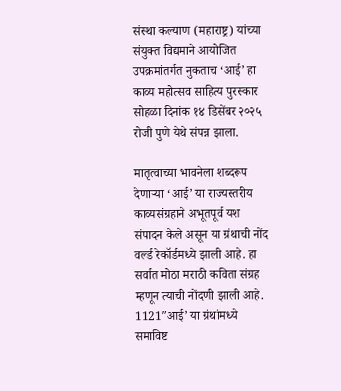संस्था कल्याण (महाराष्ट्र) यांच्या संयुक्त विद्यमाने आयोजित उपक्रमांतर्गत नुकताच ‘आई’ हा काव्य महोत्सव साहित्य पुरस्कार सोहळा दिनांक १४ डिसेंबर २०२५ रोजी पुणे येथे संपन्न झाला.

मातृत्वाच्या भावनेला शब्दरूप देणाऱ्या ‘आई’ या राज्यस्तरीय काव्यसंग्रहाने अभूतपूर्व यश संपादन केले असून या ग्रंथाची नोंद वर्ल्ड रेकॉर्डमध्ये झाली आहे. हा सर्वात मोठा मराठी कविता संग्रह म्हणून त्याची नोंदणी झाली आहे. 1121″आई’ या ग्रंथांमध्ये समाविष्ट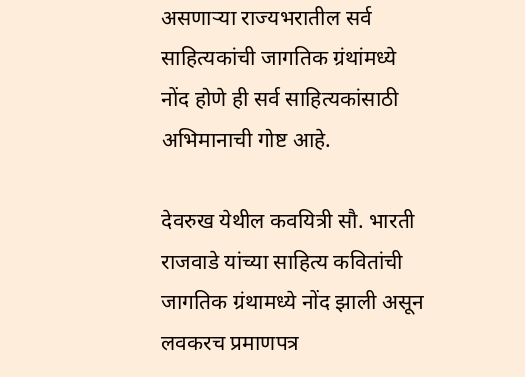असणाऱ्या राज्यभरातील सर्व साहित्यकांची जागतिक ग्रंथांमध्ये नोंद होणे ही सर्व साहित्यकांसाठी अभिमानाची गोष्ट आहे.

देवरुख येथील कवयित्री सौ. भारती राजवाडे यांच्या साहित्य कवितांची जागतिक ग्रंथामध्ये नोंद झाली असून लवकरच प्रमाणपत्र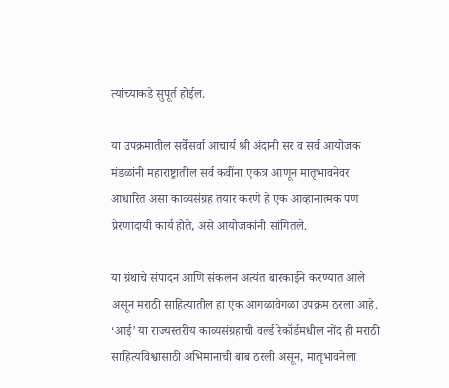त्यांच्याकडे सुपूर्त होईल.

या उपक्रमातील सर्वेसर्वा आचार्य श्री अंदानी सर व सर्व आयोजक मंडळांनी महाराष्ट्रातील सर्व कवींना एकत्र आणून मातृभावनेवर आधारित असा काव्यसंग्रह तयार करणे हे एक आव्हानात्मक पण प्रेरणादायी कार्य होते, असे आयोजकांनी सांगितले.

या ग्रंथाचे संपादन आणि संकलन अत्यंत बारकाईने करण्यात आले असून मराठी साहित्यातील हा एक आगळावेगळा उपक्रम ठरला आहे. ‘आई’ या राज्यस्तरीय काव्यसंग्रहाची वर्ल्ड रेकॉर्डमधील नोंद ही मराठी साहित्यविश्वासाठी अभिमानाची बाब ठरली असून, मातृभावनेला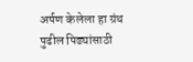अर्पण केलेला हा ग्रंथ पुढील पिढ्यांसाठी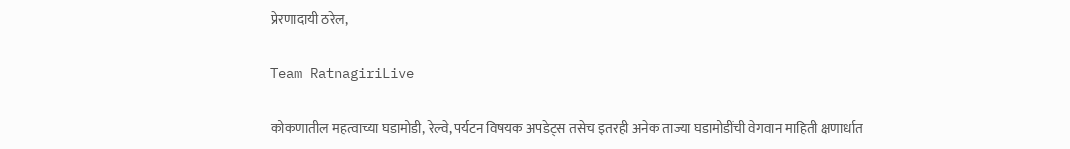प्रेरणादायी ठरेल,

Team RatnagiriLive

कोकणातील महत्वाच्या घडामोडी, रेल्वे, पर्यटन विषयक अपडेट्स तसेच इतरही अनेक ताज्या घडामोडींची वेगवान माहिती क्षणार्धात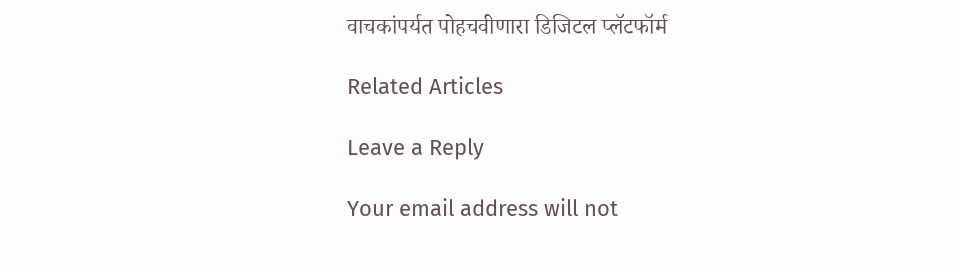वाचकांपर्यत पोहचवीणारा डिजिटल प्लॅटफॉर्म

Related Articles

Leave a Reply

Your email address will not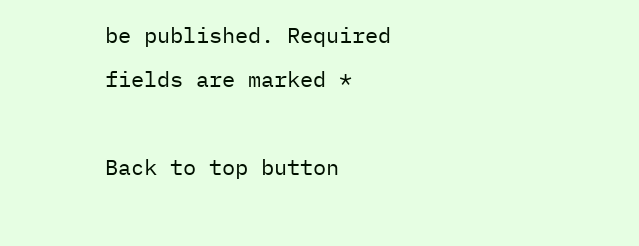be published. Required fields are marked *

Back to top button